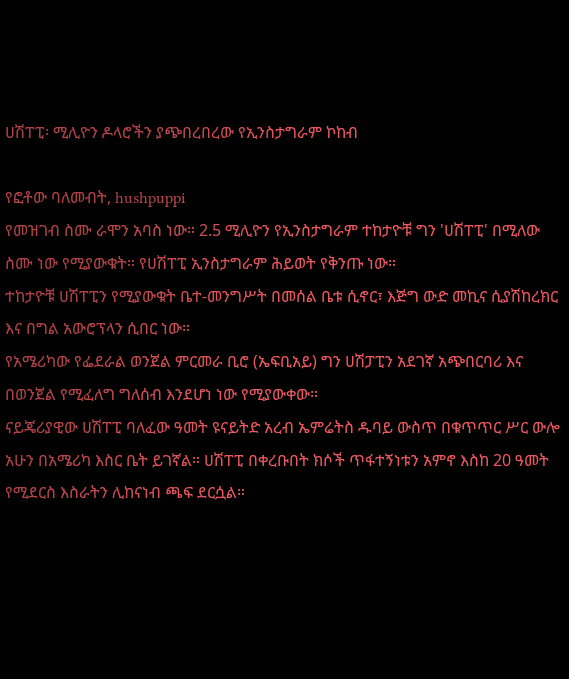ሀሽፐፒ፡ ሚሊዮን ዶላሮችን ያጭበረበረው የኢንስታግራም ኮከብ

የፎቶው ባለመብት, hushpuppi
የመዝገብ ስሙ ራሞን አባስ ነው። 2.5 ሚሊዮን የኢንስታግራም ተከታዮቹ ግን 'ሀሽፐፒ' በሚለው ስሙ ነው የሚያውቁት። የሀሽፐፒ ኢንስታግራም ሕይወት የቅንጡ ነው።
ተከታዮቹ ሀሽፐፒን የሚያውቁት ቤተ-መንግሥት በመሰል ቤቱ ሲኖር፣ እጅግ ውድ መኪና ሲያሽከረክር እና በግል አውሮፕላን ሲበር ነው።
የአሜሪካው የፌደራል ወንጀል ምርመራ ቢሮ (ኤፍቢአይ) ግን ሀሽፓፒን አደገኛ አጭበርባሪ እና በወንጀል የሚፈለግ ግለሰብ እንደሆነ ነው የሚያውቀው።
ናይጄሪያዊው ሀሽፐፒ ባለፈው ዓመት ዩናይትድ አረብ ኤምሬትስ ዱባይ ውስጥ በቁጥጥር ሥር ውሎ አሁን በአሜሪካ እስር ቤት ይገኛል። ሀሽፐፒ በቀረቡበት ክሶች ጥፋተኝነቱን አምኖ እስከ 20 ዓመት የሚደርስ እስራትን ሊከናነብ ጫፍ ደርሷል።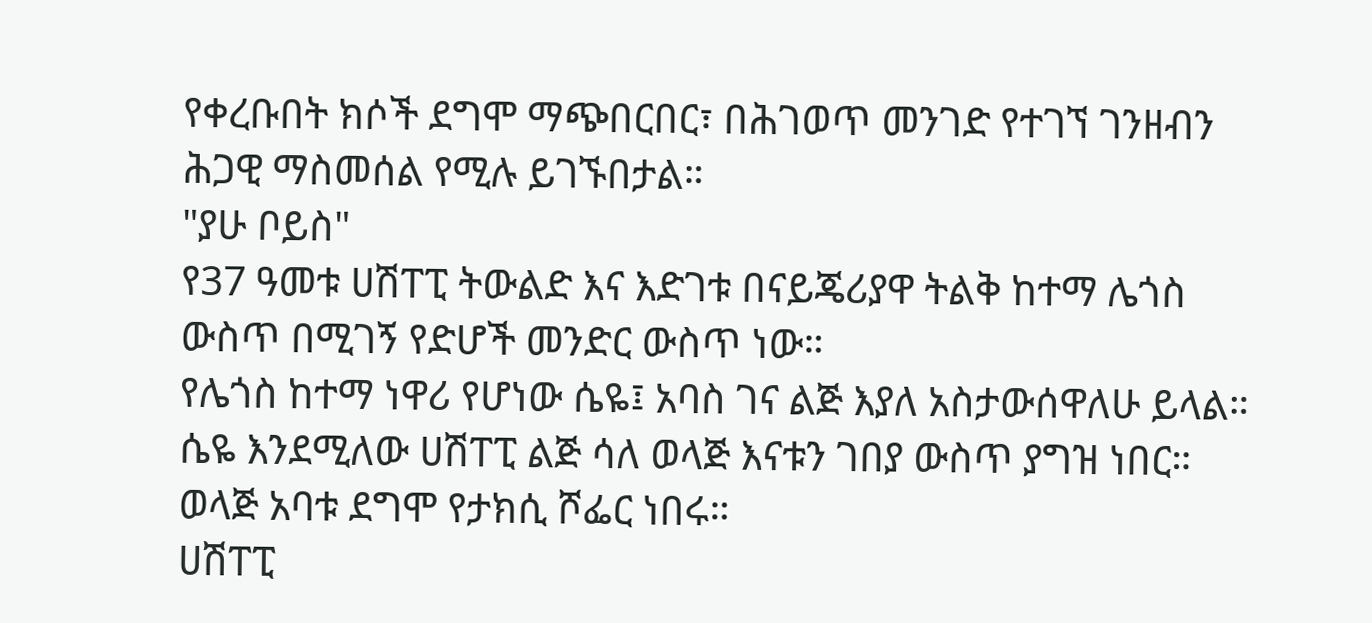የቀረቡበት ክሶች ደግሞ ማጭበርበር፣ በሕገወጥ መንገድ የተገኘ ገንዘብን ሕጋዊ ማስመሰል የሚሉ ይገኙበታል።
"ያሁ ቦይስ"
የ37 ዓመቱ ሀሽፐፒ ትውልድ እና እድገቱ በናይጄሪያዋ ትልቅ ከተማ ሌጎስ ውስጥ በሚገኝ የድሆች መንድር ውስጥ ነው።
የሌጎስ ከተማ ነዋሪ የሆነው ሴዬ፤ አባስ ገና ልጅ እያለ አስታውሰዋለሁ ይላል። ሴዬ እንደሚለው ሀሽፐፒ ልጅ ሳለ ወላጅ እናቱን ገበያ ውስጥ ያግዝ ነበር። ወላጅ አባቱ ደግሞ የታክሲ ሾፌር ነበሩ።
ሀሽፐፒ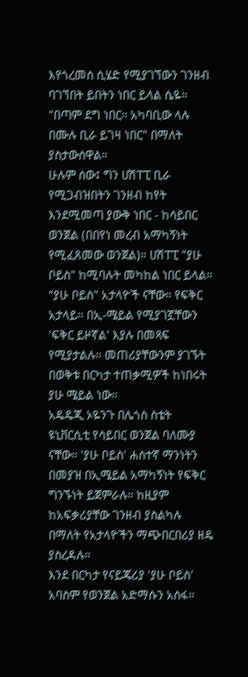እየጎረመሰ ሲሄድ የሚያገኘውን ገንዘብ ባገኘበት ይበትን ነበር ይላል ሴዬ። "በጣም ደግ ነበር። አካባቢው ላሉ በሙሉ ቢራ ይገዛ ነበር" በማለት ያስታውሰዋል።
ሁሉም ሰው፤ ግን ሀሽፐፒ ቢራ የሚጋብዝበትን ገንዘብ ከየት እንደሚመጣ ያውቅ ነበር - ከሳይበር ወንጀል (በበየነ መረብ አማካኝነት የሚፈጸመው ወንጀል)። ሀሽፐፒ "ያሁ ቦይስ" ከሚባሉት መካከል ነበር ይላል።
"ያሁ ቦይስ" አታላዮች ናቸው። የፍቅር አታላይ። በኢ-ሜይል የሚያገኟቸውን 'ፍቅር ይዞኛል' እያሉ በመጻፍ የሚያታልሉ። መጠሪያቸውንም ያገኙት በወቅቱ በርካታ ተጠቃሚዎች ከነበሩት ያሁ ሜይል ነው።
አዴዴጂ ኦዬንጉ በሌጎስ ስቴት ዩኒቨርሲቲ የሳይበር ወንጀል ባለሙያ ናቸው። 'ያሁ ቦይስ' ሐሰተኛ ማንነትን በመያዝ በኢሜይል አማካኝነት የፍቅር ግንኙነት ይጀምራሉ። ከዚያም ከአፍቃሪያቸው ገንዘብ ያስልካሉ በማለት የአታላዮችን ማጭበርበሪያ ዘዴ ያስረዳሉ።
እንደ በርካታ የናይጄሪያ 'ያሁ ቦይስ' አባስም የወንጀል አድማሱን አሰፋ።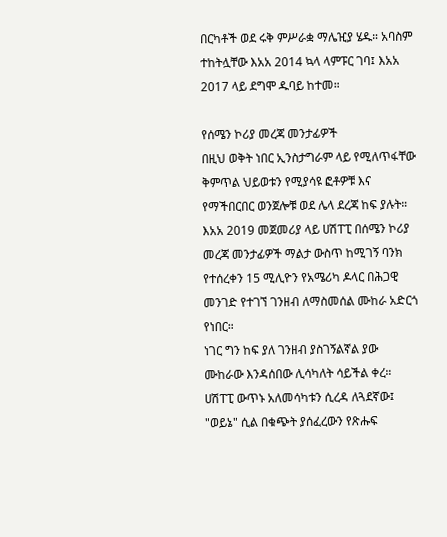በርካቶች ወደ ሩቅ ምሥራቋ ማሌዢያ ሄዱ። አባስም ተከትሏቸው እአአ 2014 ኳላ ላምፑር ገባ፤ እአአ 2017 ላይ ደግሞ ዱባይ ከተመ።

የሰሜን ኮሪያ መረጃ መንታፊዎች
በዚህ ወቅት ነበር ኢንስታግራም ላይ የሚለጥፋቸው ቅምጥል ህይወቱን የሚያሳዩ ፎቶዎቹ እና የማችበርበር ወንጀሎቹ ወደ ሌላ ደረጃ ከፍ ያሉት።
እአአ 2019 መጀመሪያ ላይ ሀሽፐፒ በሰሜን ኮሪያ መረጃ መንታፊዎች ማልታ ውስጥ ከሚገኝ ባንክ የተሰረቀን 15 ሚሊዮን የአሜሪካ ዶላር በሕጋዊ መንገድ የተገኘ ገንዘብ ለማስመሰል ሙከራ አድርጎ የነበር።
ነገር ግን ከፍ ያለ ገንዘብ ያስገኝልኛል ያው ሙከራው እንዳሰበው ሊሳካለት ሳይችል ቀረ።
ሀሽፐፒ ውጥኑ አለመሳካቱን ሲረዳ ለጓደኛው፤ "ወይኔ" ሲል በቁጭት ያሰፈረውን የጽሑፍ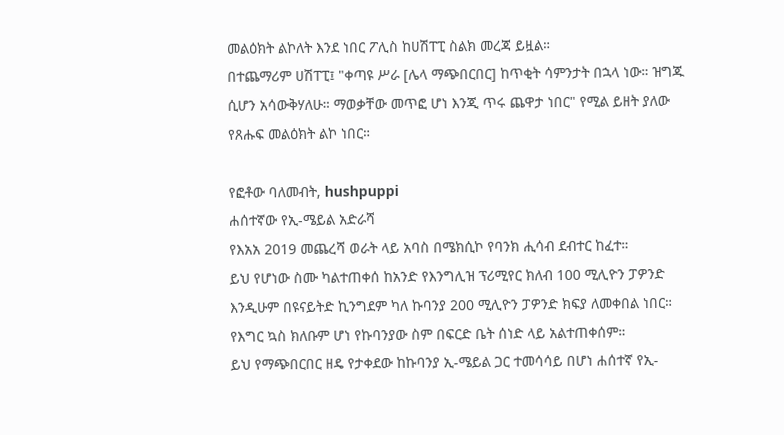መልዕክት ልኮለት እንደ ነበር ፖሊስ ከሀሽፐፒ ስልክ መረጃ ይዟል።
በተጨማሪም ሀሽፐፒ፤ "ቀጣዩ ሥራ [ሌላ ማጭበርበር] ከጥቂት ሳምንታት በኋላ ነው። ዝግጁ ሲሆን አሳውቅሃለሁ። ማወቃቸው መጥፎ ሆነ እንጂ ጥሩ ጨዋታ ነበር" የሚል ይዘት ያለው የጸሑፍ መልዕክት ልኮ ነበር።

የፎቶው ባለመብት, hushpuppi
ሐሰተኛው የኢ-ሜይል አድራሻ
የእአአ 2019 መጨረሻ ወራት ላይ አባስ በሜክሲኮ የባንክ ሒሳብ ደብተር ከፈተ።
ይህ የሆነው ስሙ ካልተጠቀሰ ከአንድ የእንግሊዝ ፕሪሚየር ክለብ 100 ሚሊዮን ፓዎንድ እንዲሁም በዩናይትድ ኪንግደም ካለ ኩባንያ 200 ሚሊዮን ፓዎንድ ክፍያ ለመቀበል ነበር። የእግር ኳስ ክለቡም ሆነ የኩባንያው ስም በፍርድ ቤት ሰነድ ላይ አልተጠቀሰም።
ይህ የማጭበርበር ዘዴ የታቀደው ከኩባንያ ኢ-ሜይል ጋር ተመሳሳይ በሆነ ሐሰተኛ የኢ-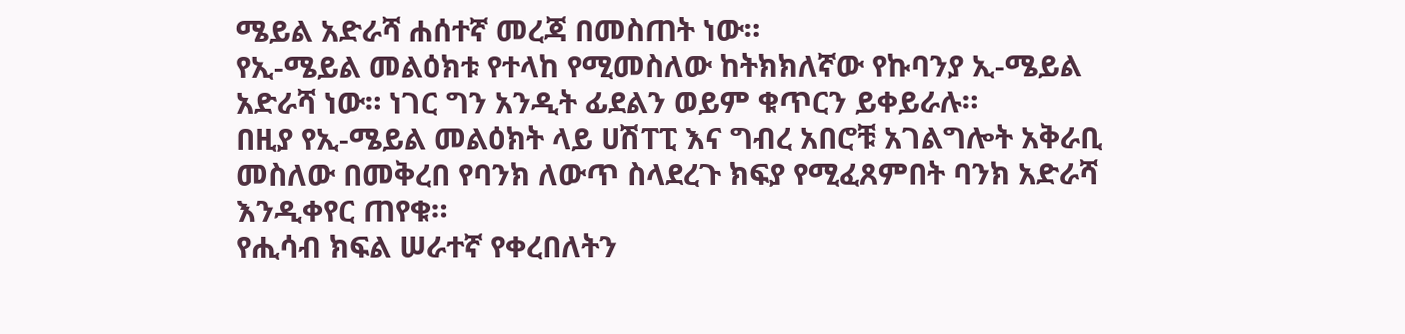ሜይል አድራሻ ሐሰተኛ መረጃ በመስጠት ነው።
የኢ-ሜይል መልዕክቱ የተላከ የሚመስለው ከትክክለኛው የኩባንያ ኢ-ሜይል አድራሻ ነው። ነገር ግን አንዲት ፊደልን ወይም ቁጥርን ይቀይራሉ።
በዚያ የኢ-ሜይል መልዕክት ላይ ሀሽፐፒ እና ግብረ አበሮቹ አገልግሎት አቅራቢ መስለው በመቅረበ የባንክ ለውጥ ስላደረጉ ክፍያ የሚፈጸምበት ባንክ አድራሻ እንዲቀየር ጠየቁ።
የሒሳብ ክፍል ሠራተኛ የቀረበለትን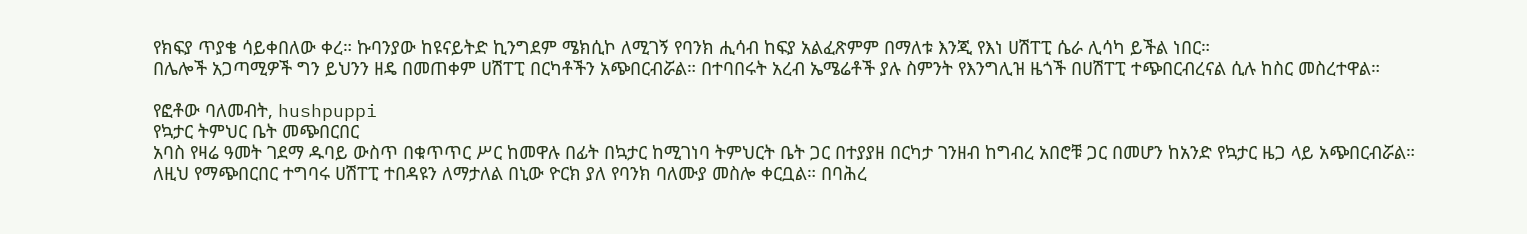የክፍያ ጥያቄ ሳይቀበለው ቀረ። ኩባንያው ከዩናይትድ ኪንግደም ሜክሲኮ ለሚገኝ የባንክ ሒሳብ ከፍያ አልፈጽምም በማለቱ እንጂ የእነ ሀሽፐፒ ሴራ ሊሳካ ይችል ነበር።
በሌሎች አጋጣሚዎች ግን ይህንን ዘዴ በመጠቀም ሀሽፐፒ በርካቶችን አጭበርብሯል። በተባበሩት አረብ ኤሜሬቶች ያሉ ስምንት የእንግሊዝ ዜጎች በሀሽፐፒ ተጭበርብረናል ሲሉ ከስር መስረተዋል።

የፎቶው ባለመብት, hushpuppi
የኳታር ትምህር ቤት መጭበርበር
አባስ የዛሬ ዓመት ገደማ ዱባይ ውስጥ በቁጥጥር ሥር ከመዋሉ በፊት በኳታር ከሚገነባ ትምህርት ቤት ጋር በተያያዘ በርካታ ገንዘብ ከግብረ አበሮቹ ጋር በመሆን ከአንድ የኳታር ዜጋ ላይ አጭበርብሯል።
ለዚህ የማጭበርበር ተግባሩ ሀሽፐፒ ተበዳዩን ለማታለል በኒው ዮርክ ያለ የባንክ ባለሙያ መስሎ ቀርቧል። በባሕረ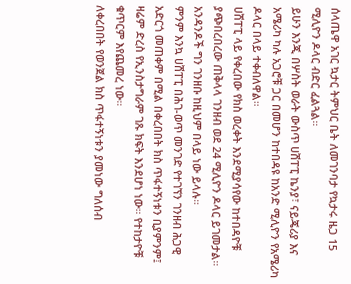ሰላጤዋ አገር ኳታር ትምህር ቤት ለመገንባታ የኳታሩ ዜጋ 15 ሚሊዮን ዶላር ብድር ፈልጓል።
ይሁን እንጂ በሦስት ወራት ውስጥ ሀሽፐፒ ኬንያ፣ ናይጄሪያ እና አሜሪካ ካሉ አጋሮቹ ጋር በመሆን ከተበዳዩ ከአንድ ሚሊዮን የአሜሪካ ዶላር በላይ ተቀብለዋል።
ሀሽፐፒ ላይ የቀረበው የክስ ወረቀት እንደሚያሳየው ከተበዳዮቹ ያጭበረበረው ጠቅላላ ገንዘብ ወደ 24 ሚሊዮን ዶላር ይገመታል። አንዳንዶች ግን ገንዘቡ ከዚህም በላይ ነው ይላሉ።
ምንም እንኳ ሀሽፐፒ በሕገ-ወጥ መንገድ የተገኘን ገንዘብ ሕጋዊ አድርጎ መጠቀም በሚል በቀረበበት ክስ ጥፋተኝነቱን ቢያምንም፤ ዛሬም ድረስ የኢንስታግራም ገጹ ክፍት እንደሆነ ነው። የተከታዮቹ ቁጥርም እየጨመረ ነው።
ለቀረበበት የወንጀል ክስ ጥፋተኝነቱን ያመነው ግለሰብ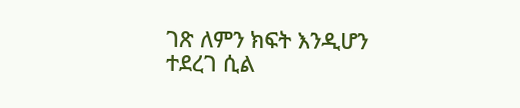ገጽ ለምን ክፍት እንዲሆን ተደረገ ሲል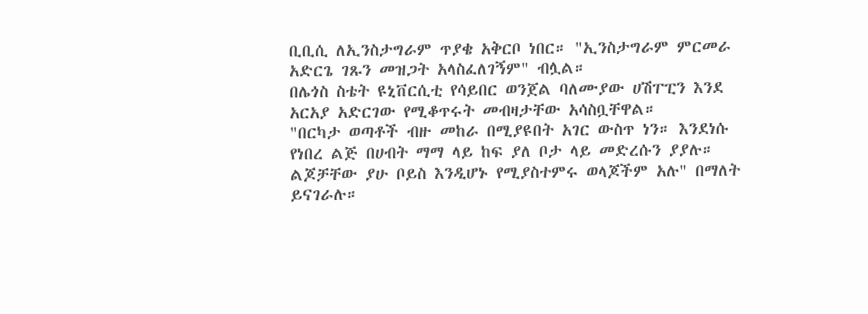ቢቢሲ ለኢንስታግራም ጥያቄ አቅርቦ ነበር። "ኢንስታግራም ምርመራ አድርጌ ገጹን መዝጋት አላስፈለገኝም" ብሏል።
በሌጎስ ስቴት ዩኒቨርሲቲ የሳይበር ወንጀል ባለሙያው ሀሽፐፒን እንደ አርአያ አድርገው የሚቆጥሩት መብዛታቸው አሳስቧቸዋል።
"በርካታ ወጣቶች ብዙ መከራ በሚያዩበት አገር ውስጥ ነን። እንደነሱ የነበረ ልጅ በሀብት ማማ ላይ ከፍ ያለ ቦታ ላይ መድረሱን ያያሉ። ልጆቻቸው ያሁ ቦይስ እንዲሆኑ የሚያስተምሩ ወላጆችም አሉ" በማለት ይናገራሉ።